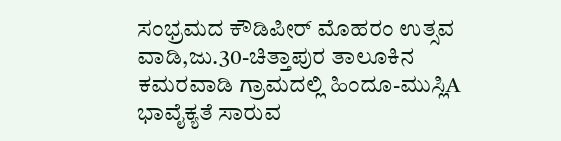ಸಂಭ್ರಮದ ಕೌಡಿಪೀರ್ ಮೊಹರಂ ಉತ್ಸವ
ವಾಡಿ,ಜು.30-ಚಿತ್ತಾಪುರ ತಾಲೂಕಿನ ಕಮರವಾಡಿ ಗ್ರಾಮದಲ್ಲಿ ಹಿಂದೂ-ಮುಸ್ಲಿA ಭಾವೈಕ್ಯತೆ ಸಾರುವ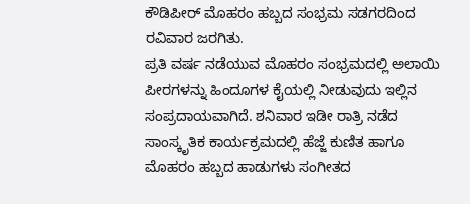ಕೌಡಿಪೀರ್ ಮೊಹರಂ ಹಬ್ಬದ ಸಂಭ್ರಮ ಸಡಗರದಿಂದ ರವಿವಾರ ಜರಗಿತು.
ಪ್ರತಿ ವರ್ಷ ನಡೆಯುವ ಮೊಹರಂ ಸಂಭ್ರಮದಲ್ಲಿ ಅಲಾಯಿ ಪೀರಗಳನ್ನು ಹಿಂದೂಗಳ ಕೈಯಲ್ಲಿ ನೀಡುವುದು ಇಲ್ಲಿನ ಸಂಪ್ರದಾಯವಾಗಿದೆ. ಶನಿವಾರ ಇಡೀ ರಾತ್ರಿ ನಡೆದ ಸಾಂಸ್ಕೃತಿಕ ಕಾರ್ಯಕ್ರಮದಲ್ಲಿ ಹೆಜ್ಜೆ ಕುಣಿತ ಹಾಗೂ ಮೊಹರಂ ಹಬ್ಬದ ಹಾಡುಗಳು ಸಂಗೀತದ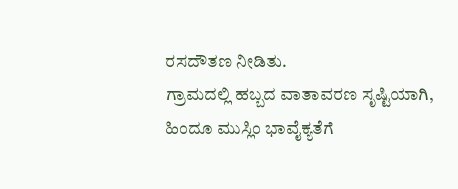ರಸದೌತಣ ನೀಡಿತು.
ಗ್ರಾಮದಲ್ಲಿ ಹಬ್ಬದ ವಾತಾವರಣ ಸೃಷ್ಟಿಯಾಗಿ, ಹಿಂದೂ ಮುಸ್ಲಿಂ ಭಾವೈಕ್ಯತೆಗೆ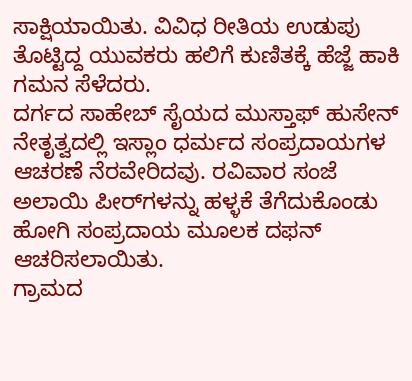ಸಾಕ್ಷಿಯಾಯಿತು. ವಿವಿಧ ರೀತಿಯ ಉಡುಪು ತೊಟ್ಟಿದ್ದ ಯುವಕರು ಹಲಿಗೆ ಕುಣಿತಕ್ಕೆ ಹೆಜ್ಜೆ ಹಾಕಿ ಗಮನ ಸೆಳೆದರು.
ದರ್ಗದ ಸಾಹೇಬ್ ಸೈಯದ ಮುಸ್ತಾಫ್ ಹುಸೇನ್ ನೇತೃತ್ವದಲ್ಲಿ ಇಸ್ಲಾಂ ಧರ್ಮದ ಸಂಪ್ರದಾಯಗಳ ಆಚರಣೆ ನೆರವೇರಿದವು. ರವಿವಾರ ಸಂಜೆ ಅಲಾಯಿ ಪೀರ್‌ಗಳನ್ನು ಹಳ್ಳಕೆ ತೆಗೆದುಕೊಂಡು ಹೋಗಿ ಸಂಪ್ರದಾಯ ಮೂಲಕ ದಫನ್ ಆಚರಿಸಲಾಯಿತು.
ಗ್ರಾಮದ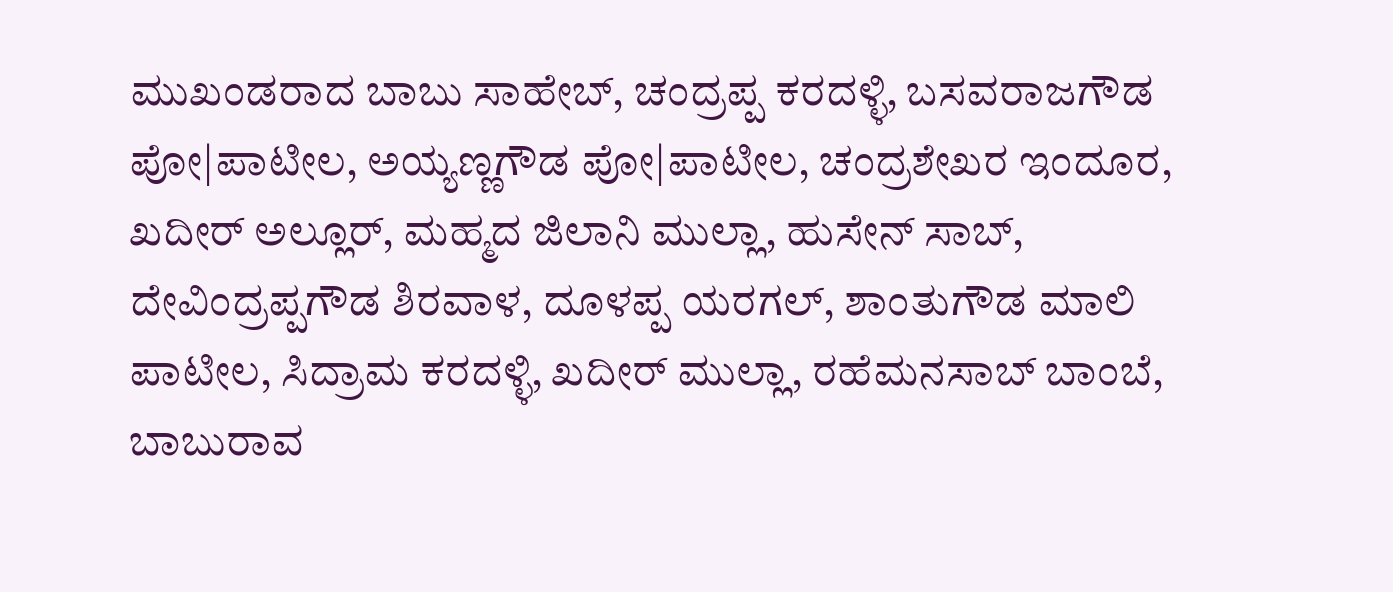ಮುಖಂಡರಾದ ಬಾಬು ಸಾಹೇಬ್, ಚಂದ್ರಪ್ಪ ಕರದಳ್ಳಿ, ಬಸವರಾಜಗೌಡ ಪೋ|ಪಾಟೀಲ, ಅಯ್ಯಣ್ಣಗೌಡ ಪೋ|ಪಾಟೀಲ, ಚಂದ್ರಶೇಖರ ಇಂದೂರ, ಖದೀರ್ ಅಲ್ಲೂರ್, ಮಹ್ಮದ ಜಿಲಾನಿ ಮುಲ್ಲಾ, ಹುಸೇನ್ ಸಾಬ್, ದೇವಿಂದ್ರಪ್ಪಗೌಡ ಶಿರವಾಳ, ದೂಳಪ್ಪ ಯರಗಲ್, ಶಾಂತುಗೌಡ ಮಾಲಿ ಪಾಟೀಲ, ಸಿದ್ರಾಮ ಕರದಳ್ಳಿ, ಖದೀರ್ ಮುಲ್ಲಾ, ರಹೆಮನಸಾಬ್ ಬಾಂಬೆ, ಬಾಬುರಾವ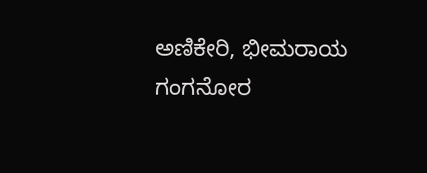ಅಣಿಕೇರಿ, ಭೀಮರಾಯ ಗಂಗನೋರ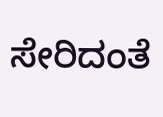ಸೇರಿದಂತೆ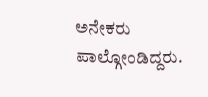ಅನೇಕರು ಪಾಲ್ಗೋಂಡಿದ್ದರು.